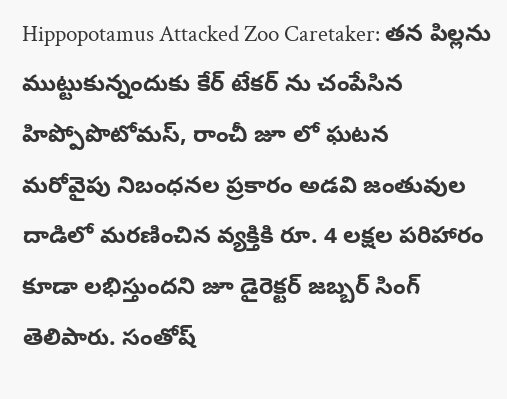Hippopotamus Attacked Zoo Caretaker: తన పిల్లను ముట్టుకున్నందుకు కేర్ టేకర్ ను చంపేసిన హిప్పోపొటోమస్, రాంచీ జూ లో ఘటన
మరోవైపు నిబంధనల ప్రకారం అడవి జంతువుల దాడిలో మరణించిన వ్యక్తికి రూ. 4 లక్షల పరిహారం కూడా లభిస్తుందని జూ డైరెక్టర్ జబ్బర్ సింగ్ తెలిపారు. సంతోష్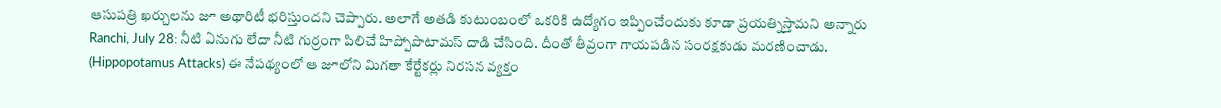ఆసుపత్రి ఖర్చులను జూ అథారిటీ భరిస్తుందని చెప్పారు. అలాగే అతడి కుటుంబంలో ఒకరికి ఉద్యోగం ఇప్పించేందుకు కూడా ప్రయత్నిస్తామని అన్నారు
Ranchi, July 28: నీటి ఏనుగు లేదా నీటి గుర్రంగా పిలిచే హిప్పోపొటామస్ దాడి చేసింది. దీంతో తీవ్రంగా గాయపడిన సంరక్షకుడు మరణించాడు. (Hippopotamus Attacks) ఈ నేపథ్యంలో ఆ జూలోని మిగతా కేర్టేకర్లు నిరసన వ్యక్తం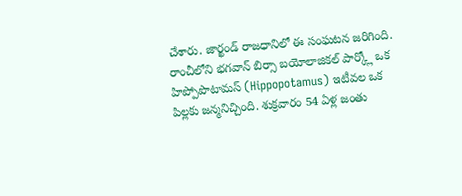చేశారు. జార్ఖండ్ రాజధానిలో ఈ సంఘటన జరిగింది. రాంచీలోని భగవాన్ బిర్సా బయోలాజికల్ పార్క్లో ఒక హిప్పోపొటామస్ (Hippopotamus) ఇటీవల ఒక పిల్లకు జన్మనిచ్చింది. శుక్రవారం 54 ఏళ్ల జంతు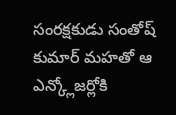సంరక్షకుడు సంతోష్ కుమార్ మహతో ఆ ఎన్క్లోజర్లోకి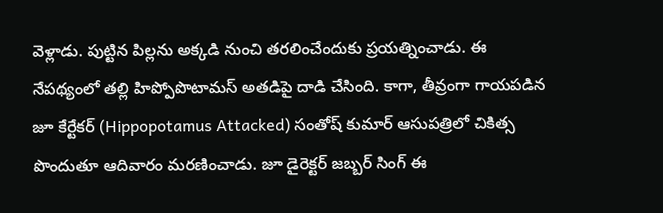వెళ్లాడు. పుట్టిన పిల్లను అక్కడి నుంచి తరలించేందుకు ప్రయత్నించాడు. ఈ నేపథ్యంలో తల్లి హిప్పోపొటామస్ అతడిపై దాడి చేసింది. కాగా, తీవ్రంగా గాయపడిన జూ కేర్టేకర్ (Hippopotamus Attacked) సంతోష్ కుమార్ ఆసుపత్రిలో చికిత్స పొందుతూ ఆదివారం మరణించాడు. జూ డైరెక్టర్ జబ్బర్ సింగ్ ఈ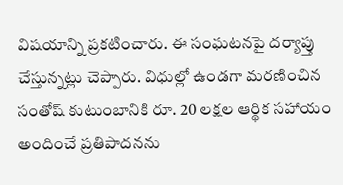విషయాన్ని ప్రకటించారు. ఈ సంఘటనపై దర్యాప్తు చేస్తున్నట్లు చెప్పారు. విధుల్లో ఉండగా మరణించిన సంతోష్ కుటుంబానికి రూ. 20 లక్షల ఆర్థిక సహాయం అందించే ప్రతిపాదనను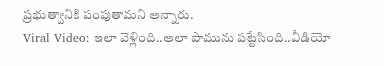ప్రభుత్వానికి పంపుతామని అన్నారు.
Viral Video: ఇలా వెళ్లింది..అలా పామును పట్టేసింది..వీడియో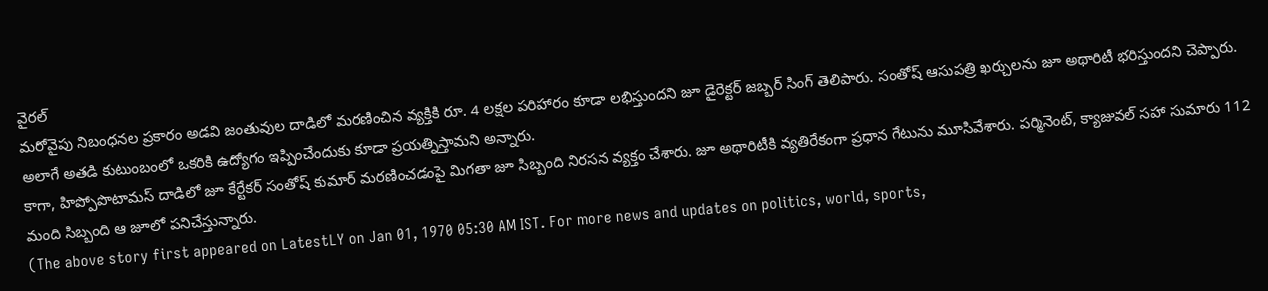వైరల్
మరోవైపు నిబంధనల ప్రకారం అడవి జంతువుల దాడిలో మరణించిన వ్యక్తికి రూ. 4 లక్షల పరిహారం కూడా లభిస్తుందని జూ డైరెక్టర్ జబ్బర్ సింగ్ తెలిపారు. సంతోష్ ఆసుపత్రి ఖర్చులను జూ అథారిటీ భరిస్తుందని చెప్పారు. అలాగే అతడి కుటుంబంలో ఒకరికి ఉద్యోగం ఇప్పించేందుకు కూడా ప్రయత్నిస్తామని అన్నారు.
కాగా, హిప్పోపొటామస్ దాడిలో జూ కేర్టేకర్ సంతోష్ కుమార్ మరణించడంపై మిగతా జూ సిబ్బంది నిరసన వ్యక్తం చేశారు. జూ అథారిటీకి వ్యతిరేకంగా ప్రధాన గేటును మూసివేశారు. పర్మినెంట్, క్యాజువల్ సహా సుమారు 112 మంది సిబ్బంది ఆ జూలో పనిచేస్తున్నారు.
(The above story first appeared on LatestLY on Jan 01, 1970 05:30 AM IST. For more news and updates on politics, world, sports,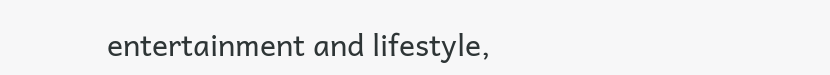entertainment and lifestyle,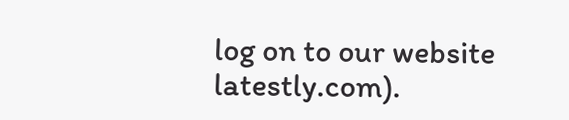log on to our website latestly.com).